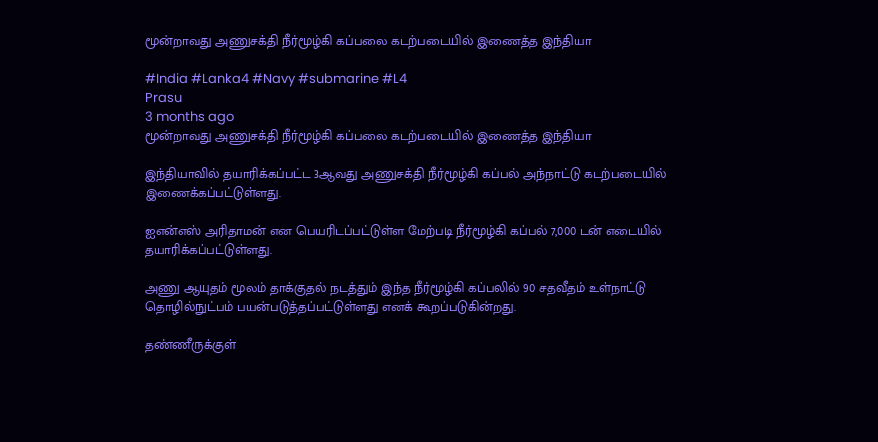மூன்றாவது அணுசக்தி நீர்மூழ்கி கப்பலை கடற்படையில் இணைத்த இந்தியா

#India #Lanka4 #Navy #submarine #L4
Prasu
3 months ago
மூன்றாவது அணுசக்தி நீர்மூழ்கி கப்பலை கடற்படையில் இணைத்த இந்தியா

இந்தியாவில் தயாரிக்கப்பட்ட 3ஆவது அணுசக்தி நீர்மூழ்கி கப்பல் அந்நாட்டு கடற்படையில் இணைக்கப்பட்டுள்ளது.

ஐஎன்எஸ் அரிதாமன் என பெயரிடப்பட்டுள்ள மேற்படி நீர்மூழ்கி கப்பல் 7,000 டன் எடையில் தயாரிக்கப்பட்டுள்ளது.

அணு ஆயுதம் மூலம் தாக்குதல் நடத்தும் இந்த நீர்மூழ்கி கப்பலில் 90 சதவீதம் உள்நாட்டு தொழில்நுட்பம் பயன்படுத்தப்பட்டுள்ளது எனக் கூறப்படுகின்றது.

தண்ணீருக்குள்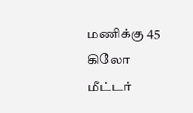மணிக்கு 45 கிலோ மீட்டர்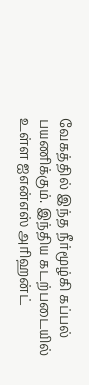வேகத்தில் இந்த நீர்மூழ்கி கப்பல் பயணிக்கும். இந்திய கடற்படையில் உள்ள ஐஎன்எஸ் அரிஹன்ட்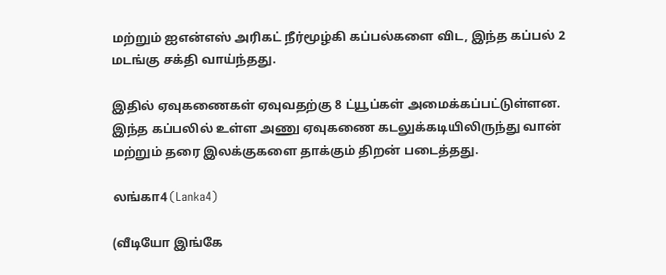மற்றும் ஐஎன்எஸ் அரிகட் நீர்மூழ்கி கப்பல்களை விட, இந்த கப்பல் 2 மடங்கு சக்தி வாய்ந்தது.

இதில் ஏவுகணைகள் ஏவுவதற்கு 8 ட்யூப்கள் அமைக்கப்பட்டுள்ளன. இந்த கப்பலில் உள்ள அணு ஏவுகணை கடலுக்கடியிலிருந்து வான் மற்றும் தரை இலக்குகளை தாக்கும் திறன் படைத்தது.

லங்கா4 (Lanka4)

(வீடியோ இங்கே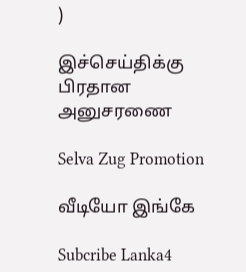)

இச்செய்திக்கு பிரதான அனுசரணை

Selva Zug Promotion

வீடியோ இங்கே

Subcribe Lanka4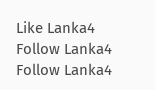Like Lanka4
Follow Lanka4
Follow Lanka4